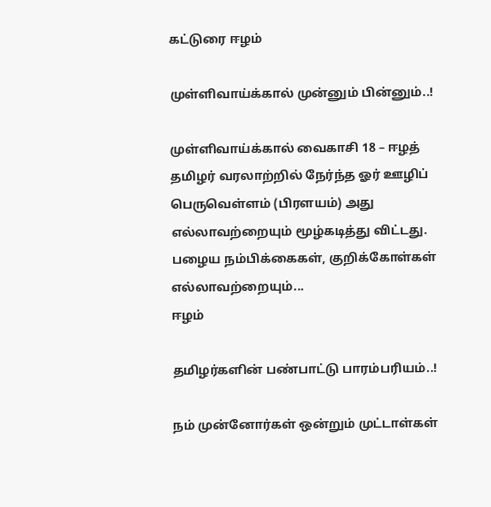கட்டுரை ஈழம்

முள்ளிவாய்க்கால் முன்னும் பின்னும்..!

முள்ளிவாய்க்கால் வைகாசி 18 – ஈழத் தமிழர் வரலாற்றில் நேர்ந்த ஓர் ஊழிப் பெருவெள்ளம் (பிரளயம்) அது எல்லாவற்றையும் மூழ்கடித்து விட்டது. பழைய நம்பிக்கைகள், குறிக்கோள்கள் எல்லாவற்றையும்...
ஈழம்

தமிழர்களின் பண்பாட்டு பாரம்பரியம்..!

நம் முன்னோர்கள் ஒன்றும் முட்டாள்கள்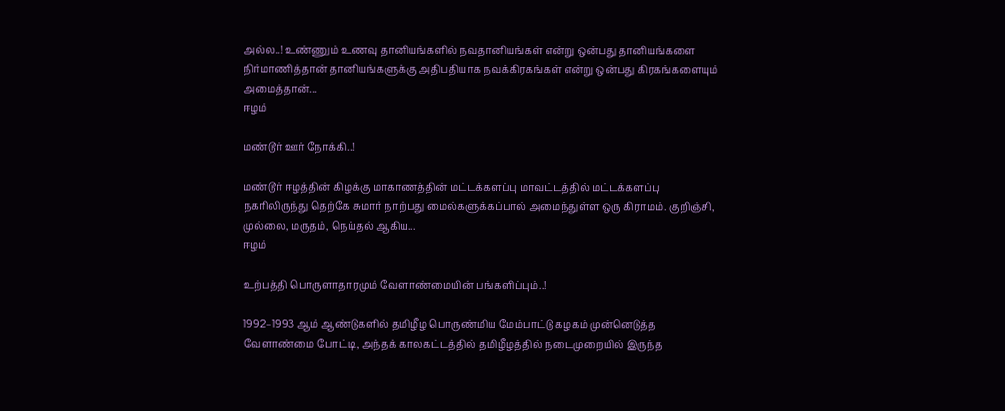அல்ல..! உண்ணும் உணவு தானியங்களில் நவதானியங்கள் என்று ஒன்பது தானியங்களை நிர்மாணித்தான் தானியங்களுக்கு அதிபதியாக நவக்கிரகங்கள் என்று ஒன்பது கிரகங்களையும் அமைத்தான்...
ஈழம்

மண்டூர் ஊர் நோக்கி..!

மண்டூர் ஈழத்தின் கிழக்கு மாகாணத்தின் மட்டக்களப்பு மாவட்டத்தில் மட்டக்களப்பு நகரிலிருந்து தெற்கே சுமார் நாற்பது மைல்களுக்கப்பால் அமைந்துள்ள ஒரு கிராமம். குறிஞ்சி, முல்லை, மருதம், நெய்தல் ஆகிய...
ஈழம்

உற்பத்தி பொருளாதாரமும் வேளாண்மையின் பங்களிப்பும்..!

1992–1993 ஆம் ஆண்டுகளில் தமிழீழ பொருண்மிய மேம்பாட்டு கழகம் முன்னெடுத்த வேளாண்மை போட்டி, அந்தக் காலகட்டத்தில் தமிழீழத்தில் நடைமுறையில் இருந்த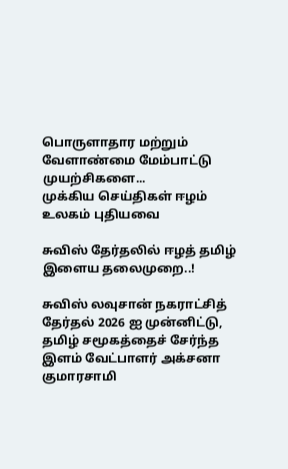பொருளாதார மற்றும் வேளாண்மை மேம்பாட்டு முயற்சிகளை...
முக்கிய செய்திகள் ஈழம் உலகம் புதியவை

சுவிஸ் தேர்தலில் ஈழத் தமிழ் இளைய தலைமுறை..!

சுவிஸ் லவுசான் நகராட்சித் தேர்தல் 2026 ஐ முன்னிட்டு, தமிழ் சமூகத்தைச் சேர்ந்த இளம் வேட்பாளர் அக்சனா குமாரசாமி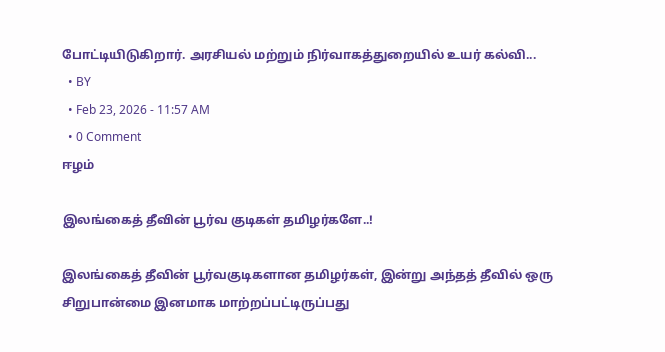போட்டியிடுகிறார். அரசியல் மற்றும் நிர்வாகத்துறையில் உயர் கல்வி...
  • BY
  • Feb 23, 2026 - 11:57 AM
  • 0 Comment
ஈழம்

இலங்கைத் தீவின் பூர்வ குடிகள் தமிழர்களே..!

இலங்கைத் தீவின் பூர்வகுடிகளான தமிழர்கள், இன்று அந்தத் தீவில் ஒரு சிறுபான்மை இனமாக மாற்றப்பட்டிருப்பது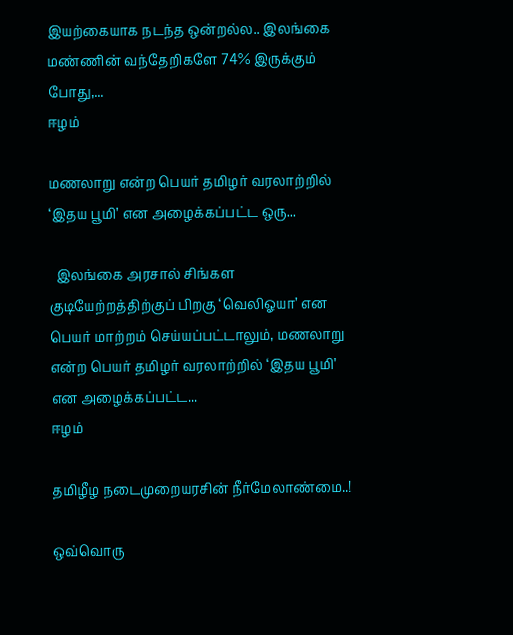இயற்கையாக நடந்த ஒன்றல்ல.. இலங்கை மண்ணின் வந்தேறிகளே 74% இருக்கும் போது,...
ஈழம்

மணலாறு என்ற பெயர் தமிழர் வரலாற்றில் ‘இதய பூமி’ என அழைக்கப்பட்ட ஒரு...

  இலங்கை அரசால் சிங்கள குடியேற்றத்திற்குப் பிறகு ‘வெலிஓயா’ என பெயர் மாற்றம் செய்யப்பட்டாலும், மணலாறு என்ற பெயர் தமிழர் வரலாற்றில் ‘இதய பூமி’ என அழைக்கப்பட்ட...
ஈழம்

தமிழீழ நடைமுறையரசின் நீர்மேலாண்மை..!

ஒவ்வொரு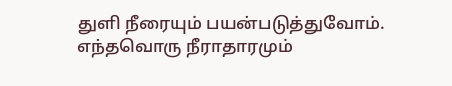துளி நீரையும் பயன்படுத்துவோம். எந்தவொரு நீராதாரமும்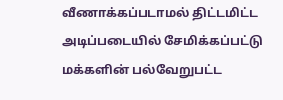வீணாக்கப்படாமல் திட்டமிட்ட அடிப்படையில் சேமிக்கப்பட்டு மக்களின் பல்வேறுபட்ட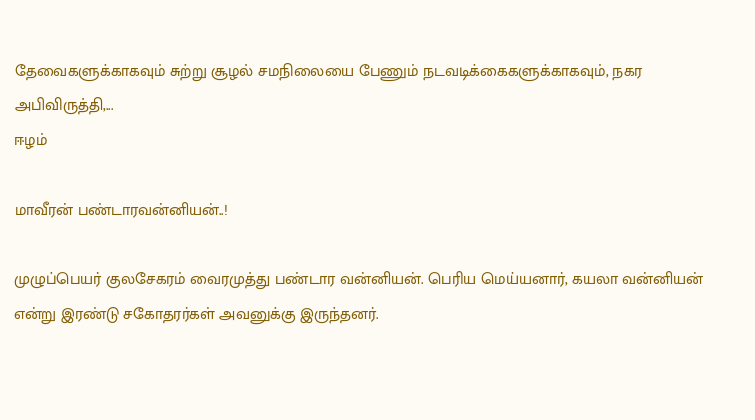தேவைகளுக்காகவும் சுற்று சூழல் சமநிலையை பேணும் நடவடிக்கைகளுக்காகவும், நகர அபிவிருத்தி,...
ஈழம்

மாவீரன் பண்டாரவன்னியன்..!

முழுப்பெயர் குலசேகரம் வைரமுத்து பண்டார வன்னியன். பெரிய மெய்யனார், கயலா வன்னியன் என்று இரண்டு சகோதரர்கள் அவனுக்கு இருந்தனர்.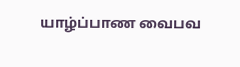யாழ்ப்பாண வைபவ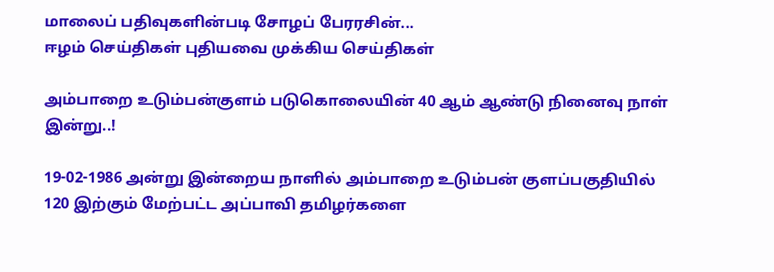மாலைப் பதிவுகளின்படி சோழப் பேரரசின்...
ஈழம் செய்திகள் புதியவை முக்கிய செய்திகள்

அம்பாறை உடும்பன்குளம் படுகொலையின் 40 ஆம் ஆண்டு நினைவு நாள் இன்று..!

19-02-1986 அன்று இன்றைய நாளில் அம்பாறை உடும்பன் குளப்பகுதியில் 120 இற்கும் மேற்பட்ட அப்பாவி தமிழர்களை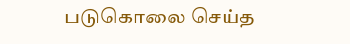படுகொலை செய்த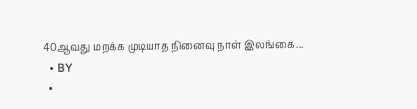40ஆவது மறக்க முடியாத நினைவு நாள் இலங்கை...
  • BY
  •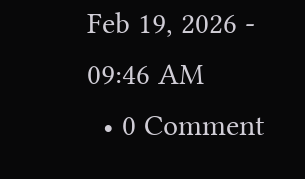Feb 19, 2026 - 09:46 AM
  • 0 Comment